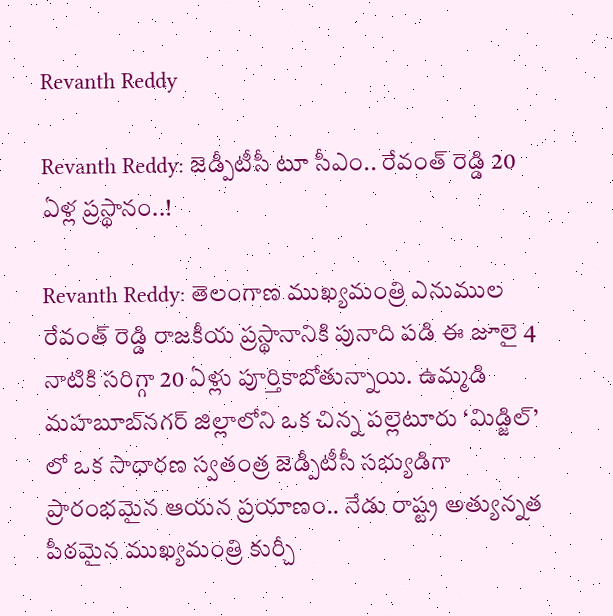Revanth Reddy

Revanth Reddy: జెడ్పీటీసీ టూ సీఎం.. రేవంత్ రెడ్డి 20 ఏళ్ల ప్రస్థానం..!

Revanth Reddy: తెలంగాణ ముఖ్యమంత్రి ఎనుముల రేవంత్ రెడ్డి రాజకీయ ప్రస్థానానికి పునాది పడి ఈ జూలై 4 నాటికి సరిగ్గా 20 ఏళ్లు పూర్తికాబోతున్నాయి. ఉమ్మడి మహబూబ్‌నగర్ జిల్లాలోని ఒక చిన్న పల్లెటూరు ‘మిడ్జిల్’ లో ఒక సాధారణ స్వతంత్ర జెడ్పీటీసీ సభ్యుడిగా ప్రారంభమైన ఆయన ప్రయాణం.. నేడు రాష్ట్ర అత్యున్నత పీఠమైన ముఖ్యమంత్రి కుర్చీ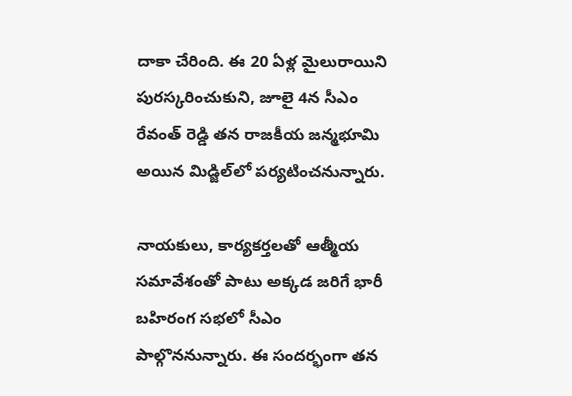దాకా చేరింది. ఈ 20 ఏళ్ల మైలురాయిని పురస్కరించుకుని, జూలై 4న సీఎం రేవంత్ రెడ్డి తన రాజకీయ జన్మభూమి అయిన మిడ్జిల్‌లో పర్యటించనున్నారు.

నాయకులు, కార్యకర్తలతో ఆత్మీయ సమావేశంతో పాటు అక్కడ జరిగే భారీ బహిరంగ సభలో సీఎం పాల్గొననున్నారు. ఈ సందర్భంగా తన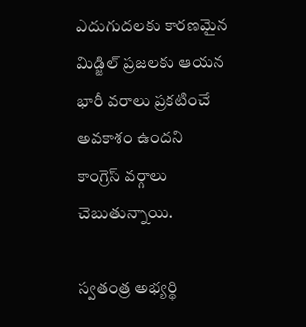ఎదుగుదలకు కారణమైన మిడ్జిల్ ప్రజలకు ఆయన భారీ వరాలు ప్రకటించే అవకాశం ఉందని కాంగ్రెస్ వర్గాలు చెబుతున్నాయి.

స్వతంత్ర అభ్యర్థి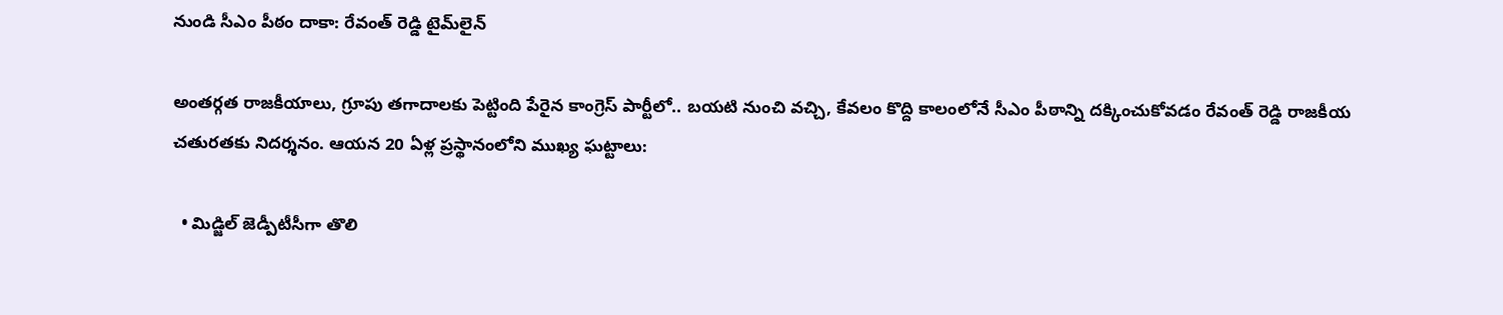నుండి సీఎం పీఠం దాకా: రేవంత్ రెడ్డి టైమ్‌లైన్

అంతర్గత రాజకీయాలు, గ్రూపు తగాదాలకు పెట్టింది పేరైన కాంగ్రెస్ పార్టీలో.. బయటి నుంచి వచ్చి, కేవలం కొద్ది కాలంలోనే సీఎం పీఠాన్ని దక్కించుకోవడం రేవంత్ రెడ్డి రాజకీయ చతురతకు నిదర్శనం. ఆయన 20 ఏళ్ల ప్రస్థానంలోని ముఖ్య ఘట్టాలు:

  • మిడ్జిల్ జెడ్పీటీసీగా తొలి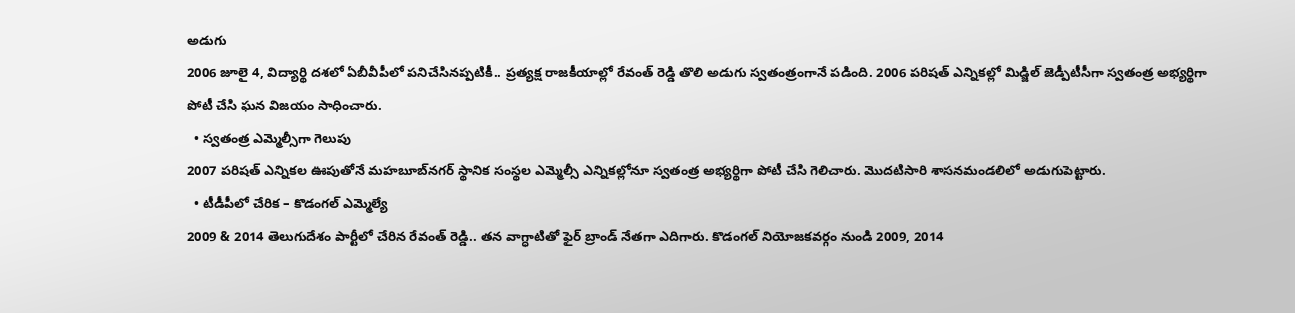అడుగు
2006 జూలై 4, విద్యార్థి దశలో ఏబీవీపీలో పనిచేసినప్పటికీ.. ప్రత్యక్ష రాజకీయాల్లో రేవంత్ రెడ్డి తొలి అడుగు స్వతంత్రంగానే పడింది. 2006 పరిషత్ ఎన్నికల్లో మిడ్జిల్ జెడ్పీటీసీగా స్వతంత్ర అభ్యర్థిగా పోటీ చేసి ఘన విజయం సాధించారు.
  • స్వతంత్ర ఎమ్మెల్సీగా గెలుపు
2007 పరిషత్ ఎన్నికల ఊపుతోనే మహబూబ్‌నగర్ స్థానిక సంస్థల ఎమ్మెల్సీ ఎన్నికల్లోనూ స్వతంత్ర అభ్యర్థిగా పోటీ చేసి గెలిచారు. మొదటిసారి శాసనమండలిలో అడుగుపెట్టారు.
  • టీడీపీలో చేరిక – కొడంగల్ ఎమ్మెల్యే
2009 & 2014 తెలుగుదేశం పార్టీలో చేరిన రేవంత్ రెడ్డి.. తన వాగ్ధాటితో ఫైర్ బ్రాండ్ నేతగా ఎదిగారు. కొడంగల్ నియోజకవర్గం నుండి 2009, 2014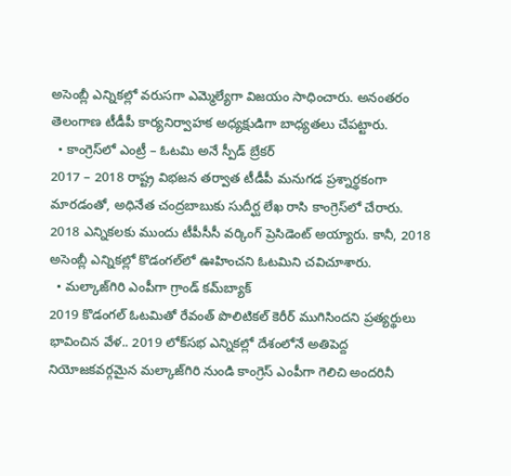అసెంబ్లీ ఎన్నికల్లో వరుసగా ఎమ్మెల్యేగా విజయం సాధించారు. అనంతరం తెలంగాణ టీడీపీ కార్యనిర్వాహక అధ్యక్షుడిగా బాధ్యతలు చేపట్టారు.
  • కాంగ్రెస్‌లో ఎంట్రీ – ఓటమి అనే స్పీడ్ బ్రేకర్
2017 – 2018 రాష్ట్ర విభజన తర్వాత టీడీపీ మనుగడ ప్రశ్నార్థకంగా మారడంతో, అధినేత చంద్రబాబుకు సుదీర్ఘ లేఖ రాసి కాంగ్రెస్‌లో చేరారు. 2018 ఎన్నికలకు ముందు టీపీసీసీ వర్కింగ్ ప్రెసిడెంట్ అయ్యారు. కానీ, 2018 అసెంబ్లీ ఎన్నికల్లో కొడంగల్‌లో ఊహించని ఓటమిని చవిచూశారు.
  • మల్కాజ్‌గిరి ఎంపీగా గ్రాండ్ కమ్‌బ్యాక్
2019 కొడంగల్ ఓటమితో రేవంత్ పొలిటికల్ కెరీర్ ముగిసిందని ప్రత్యర్థులు భావించిన వేళ.. 2019 లోక్‌సభ ఎన్నికల్లో దేశంలోనే అతిపెద్ద నియోజకవర్గమైన మల్కాజ్‌గిరి నుండి కాంగ్రెస్ ఎంపీగా గెలిచి అందరినీ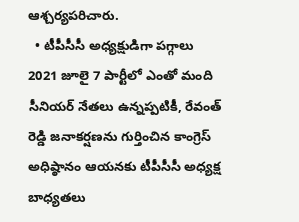ఆశ్చర్యపరిచారు.
  • టీపీసీసీ అధ్యక్షుడిగా పగ్గాలు
2021 జూలై 7 పార్టీలో ఎంతో మంది సీనియర్ నేతలు ఉన్నప్పటికీ, రేవంత్ రెడ్డి జనాకర్షణను గుర్తించిన కాంగ్రెస్ అధిష్ఠానం ఆయనకు టీపీసీసీ అధ్యక్ష బాధ్యతలు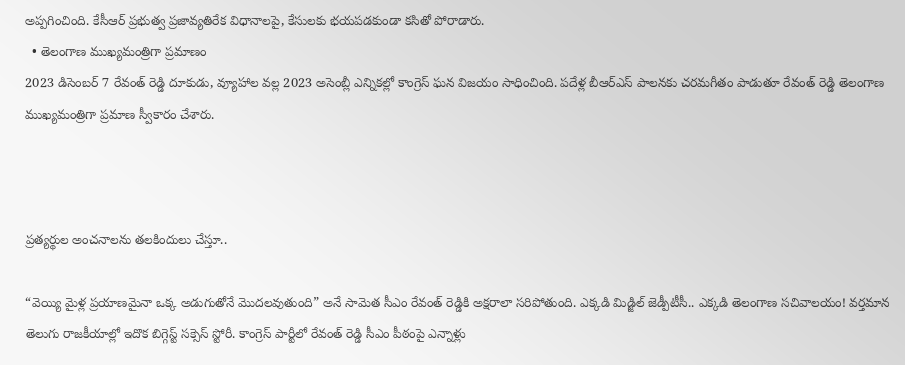అప్పగించింది. కేసీఆర్ ప్రభుత్వ ప్రజావ్యతిరేక విధానాలపై, కేసులకు భయపడకుండా కసితో పోరాడారు.
  • తెలంగాణ ముఖ్యమంత్రిగా ప్రమాణం
2023 డిసెంబర్ 7 రేవంత్ రెడ్డి దూకుడు, వ్యూహాల వల్ల 2023 అసెంబ్లీ ఎన్నికల్లో కాంగ్రెస్ ఘన విజయం సాధించింది. పదేళ్ల బీఆర్ఎస్ పాలనకు చరమగీతం పాడుతూ రేవంత్ రెడ్డి తెలంగాణ ముఖ్యమంత్రిగా ప్రమాణ స్వీకారం చేశారు.



ప్రత్యర్థుల అంచనాలను తలకిందులు చేస్తూ..

“వెయ్యి మైళ్ల ప్రయాణమైనా ఒక్క అడుగుతోనే మొదలవుతుంది” అనే సామెత సీఎం రేవంత్ రెడ్డికి అక్షరాలా సరిపోతుంది. ఎక్కడి మిడ్జిల్ జెడ్పీటీసీ.. ఎక్కడి తెలంగాణ సచివాలయం! వర్తమాన తెలుగు రాజకీయాల్లో ఇదొక బిగ్గెస్ట్ సక్సెస్ స్టోరీ. కాంగ్రెస్ పార్టీలో రేవంత్ రెడ్డి సీఎం పీఠంపై ఎన్నాళ్లు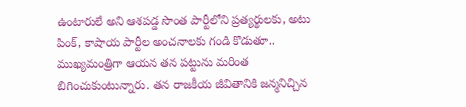ఉంటారులే అని ఆశపడ్డ సొంత పార్టీలోని ప్రత్యర్థులకు, అటు పింక్, కాషాయ పార్టీల అంచనాలకు గండి కొడుతూ.. ముఖ్యమంత్రిగా ఆయన తన పట్టును మరింత బిగించుకుంటున్నారు. తన రాజకీయ జీవితానికి జన్మనిచ్చిన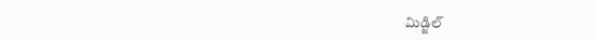మిడ్జిల్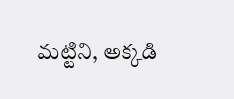మట్టిని, అక్కడి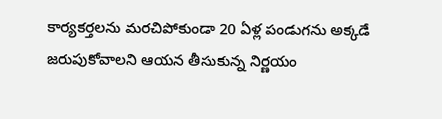కార్యకర్తలను మరచిపోకుండా 20 ఏళ్ల పండుగను అక్కడే జరుపుకోవాలని ఆయన తీసుకున్న నిర్ణయం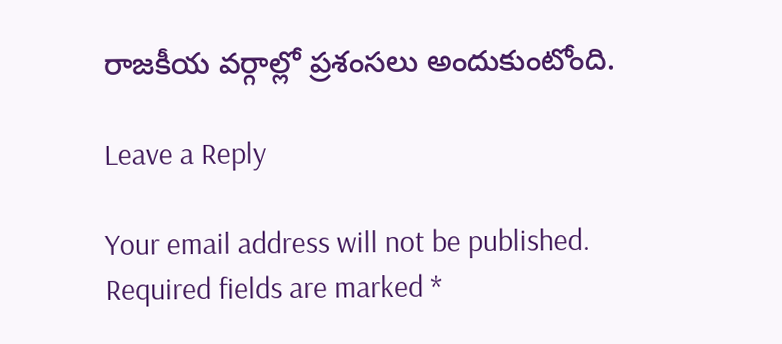రాజకీయ వర్గాల్లో ప్రశంసలు అందుకుంటోంది.

Leave a Reply

Your email address will not be published. Required fields are marked *